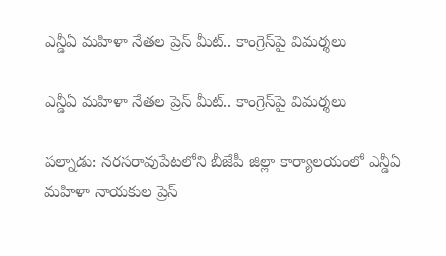ఎన్డీఏ మహిళా నేతల ప్రెస్ మీట్‌.. కాంగ్రెస్‌పై విమర్శలు

ఎన్డీఏ మహిళా నేతల ప్రెస్ మీట్‌.. కాంగ్రెస్‌పై విమర్శలు

పల్నాడు: నరసరావుపేటలోని బీజేపీ జిల్లా కార్యాలయంలో ఎన్డీఏ మహిళా నాయకుల ప్రెస్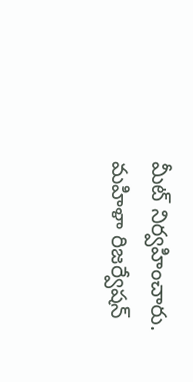మీట్ నిర్వహించారు. మహిళా రిజర్వేషన్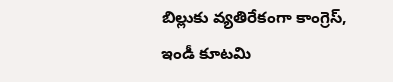బిల్లుకు వ్యతిరేకంగా కాంగ్రెస్, ఇండీ కూటమి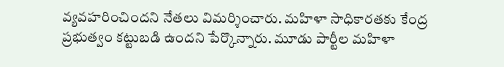వ్యవహరించిందని నేతలు విమర్శించారు. మహిళా సాధికారతకు కేంద్ర ప్రభుత్వం కట్టుబడి ఉందని పేర్కొన్నారు. మూడు పార్టీల మహిళా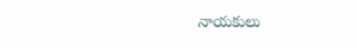నాయకులు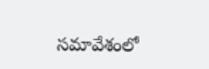సమావేశంలో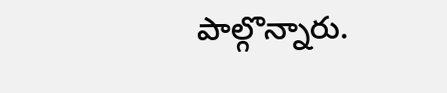పాల్గొన్నారు.